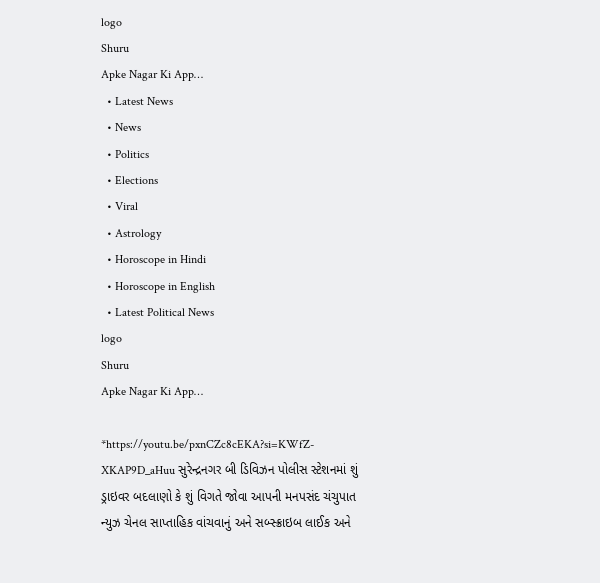logo
Shuru
Apke Nagar Ki App…
  • Latest News
  • News
  • Politics
  • Elections
  • Viral
  • Astrology
  • Horoscope in Hindi
  • Horoscope in English
  • Latest Political News
logo
Shuru
Apke Nagar Ki App…

*https://youtu.be/pxnCZc8cEKA?si=KWfZ-XKAP9D_aHuu સુરેન્દ્રનગર બી ડિવિઝન પોલીસ સ્ટેશનમાં શું ડ્રાઇવર બદલાણો કે શું વિગતે જોવા આપની મનપસંદ ચંચુપાત ન્યુઝ ચેનલ સાપ્તાહિક વાંચવાનું અને સબ્સ્ક્રાઇબ લાઈક અને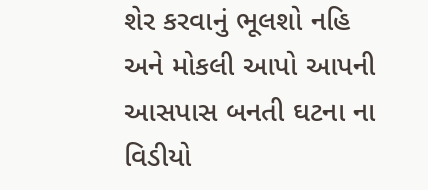શેર કરવાનું ભૂલશો નહિ અને મોકલી આપો આપની આસપાસ બનતી ઘટના ના વિડીયો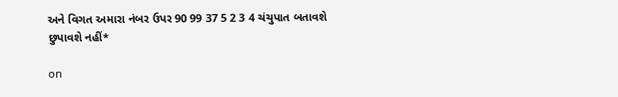અને વિગત અમારા નંબર ઉપર 90 99 37 5 2 3 4 ચંચુપાત બતાવશે છુપાવશે નહીં*

on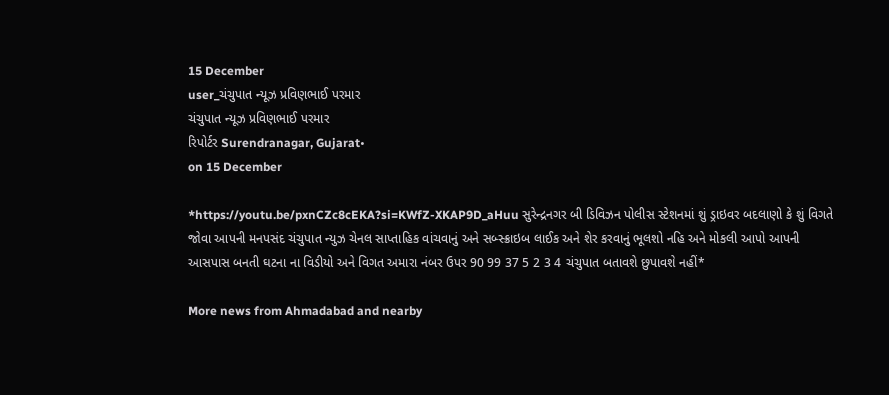15 December
user_ચંચુપાત ન્યૂઝ પ્રવિણભાઈ પરમાર
ચંચુપાત ન્યૂઝ પ્રવિણભાઈ પરમાર
રિપોર્ટર Surendranagar, Gujarat•
on 15 December

*https://youtu.be/pxnCZc8cEKA?si=KWfZ-XKAP9D_aHuu સુરેન્દ્રનગર બી ડિવિઝન પોલીસ સ્ટેશનમાં શું ડ્રાઇવર બદલાણો કે શું વિગતે જોવા આપની મનપસંદ ચંચુપાત ન્યુઝ ચેનલ સાપ્તાહિક વાંચવાનું અને સબ્સ્ક્રાઇબ લાઈક અને શેર કરવાનું ભૂલશો નહિ અને મોકલી આપો આપની આસપાસ બનતી ઘટના ના વિડીયો અને વિગત અમારા નંબર ઉપર 90 99 37 5 2 3 4 ચંચુપાત બતાવશે છુપાવશે નહીં*

More news from Ahmadabad and nearby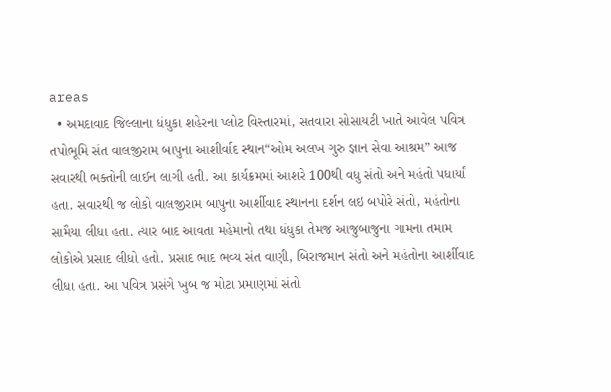areas
  • અમદાવાદ જિલ્લાના ધંધુકા શહેરના પ્લોટ વિસ્તારમાં, સતવારા સોસાયટી ખાતે આવેલ પવિત્ર તપોભૂમિ સંત વાલજીરામ બાપુના આશીર્વાદ સ્થાન“ઓમ અલખ ગુરુ જ્ઞાન સેવા આશ્રમ” આજ સવારથી ભક્તોની લાઈન લાગી હતી. આ કાર્યક્રમમાં આશરે 100થી વધુ સંતો અને મહંતો પધાર્યાં હતા. સવારથી જ લોકો વાલજીરામ બાપુના આર્શીવાદ સ્થાનના દર્શન લઇ બપોરે સંતો, મહંતોના સામૈયા લીધા હતા. ત્યાર બાદ આવતા મહેમાનો તથા ધંધુકા તેમજ આજુબાજુના ગામના તમામ લોકોએ પ્રસાદ લીધો હતો. પ્રસાદ ભાદ ભવ્ય સંત વાણી, બિરાજમાન સંતો અને મહંતોના આર્શીવાદ લીધા હતા. આ પવિત્ર પ્રસંગે ખુબ જ મોટા પ્રમાણમાં સંતો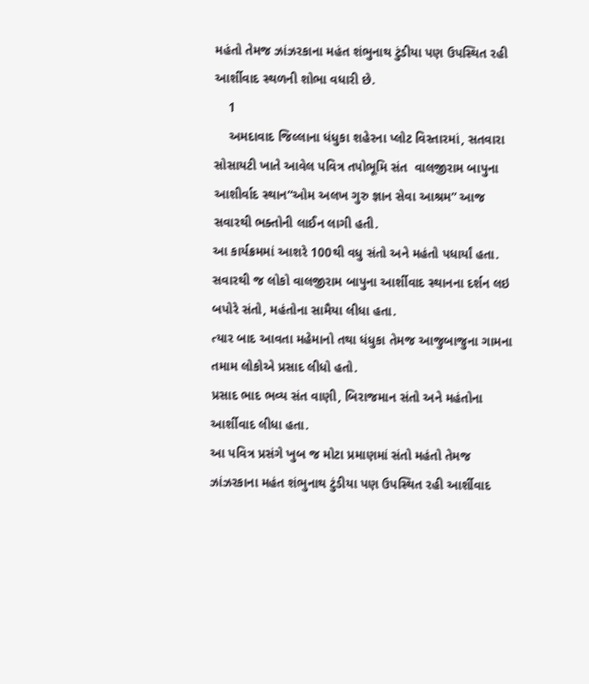મહંતો તેમજ ઝાંઝરકાના મહંત શંભુનાથ ટુંડીયા પણ ઉપસ્થિત રહી આર્શીવાદ સ્થળની શોભા વધારી છે.
    1
    અમદાવાદ જિલ્લાના ધંધુકા શહેરના પ્લોટ વિસ્તારમાં, સતવારા સોસાયટી ખાતે આવેલ પવિત્ર તપોભૂમિ સંત  વાલજીરામ બાપુના આશીર્વાદ સ્થાન“ઓમ અલખ ગુરુ જ્ઞાન સેવા આશ્રમ” આજ સવારથી ભક્તોની લાઈન લાગી હતી.
આ કાર્યક્રમમાં આશરે 100થી વધુ સંતો અને મહંતો પધાર્યાં હતા.
સવારથી જ લોકો વાલજીરામ બાપુના આર્શીવાદ સ્થાનના દર્શન લઇ બપોરે સંતો, મહંતોના સામૈયા લીધા હતા.
ત્યાર બાદ આવતા મહેમાનો તથા ધંધુકા તેમજ આજુબાજુના ગામના તમામ લોકોએ પ્રસાદ લીધો હતો.
પ્રસાદ ભાદ ભવ્ય સંત વાણી, બિરાજમાન સંતો અને મહંતોના આર્શીવાદ લીધા હતા.
આ પવિત્ર પ્રસંગે ખુબ જ મોટા પ્રમાણમાં સંતો મહંતો તેમજ ઝાંઝરકાના મહંત શંભુનાથ ટુંડીયા પણ ઉપસ્થિત રહી આર્શીવાદ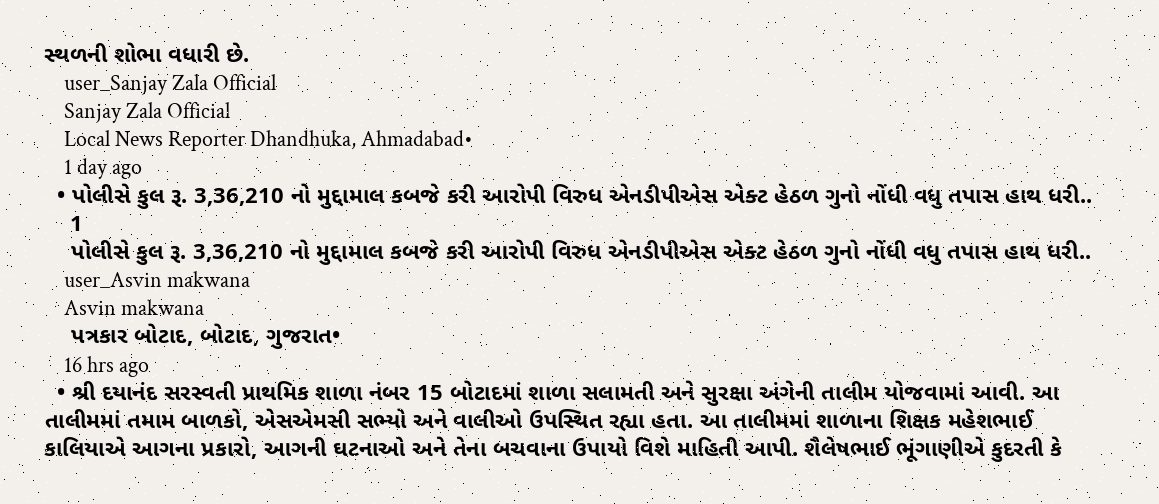સ્થળની શોભા વધારી છે.
    user_Sanjay Zala Official
    Sanjay Zala Official
    Local News Reporter Dhandhuka, Ahmadabad•
    1 day ago
  • પોલીસે કુલ રૂ. 3,36,210 નો મુદ્દામાલ કબજે કરી આરોપી વિરુધ એનડીપીએસ એક્ટ હેઠળ ગુનો નોંધી વધુ તપાસ હાથ ધરી..
    1
    પોલીસે કુલ રૂ. 3,36,210 નો મુદ્દામાલ કબજે કરી આરોપી વિરુધ એનડીપીએસ એક્ટ હેઠળ ગુનો નોંધી વધુ તપાસ હાથ ધરી..
    user_Asvin makwana
    Asvin makwana
    પત્રકાર બોટાદ, બોટાદ, ગુજરાત•
    16 hrs ago
  • શ્રી દયાનંદ સરસ્વતી પ્રાથમિક શાળા નંબર 15 બોટાદમાં શાળા સલામતી અને સુરક્ષા અંગેની તાલીમ યોજવામાં આવી. આ તાલીમમાં તમામ બાળકો, એસએમસી સભ્યો અને વાલીઓ ઉપસ્થિત રહ્યા હતા. આ તાલીમમાં શાળાના શિક્ષક મહેશભાઈ કાલિયાએ આગના પ્રકારો, આગની ઘટનાઓ અને તેના બચવાના ઉપાયો વિશે માહિતી આપી. શૈલેષભાઈ ભૂંગાણીએ કુદરતી કે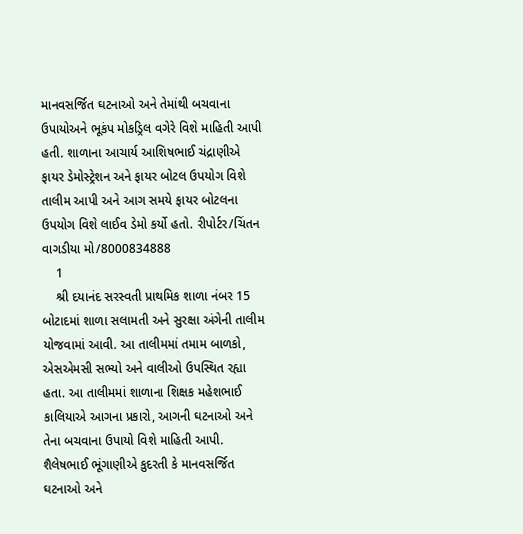માનવસર્જિત ઘટનાઓ અને તેમાંથી બચવાના ઉપાયોઅને ભૂકંપ મોકડ્રિલ વગેરે વિશે માહિતી આપી હતી. શાળાના આચાર્ય આશિષભાઈ ચંદ્રાણીએ ફાયર ડેમોસ્ટ્રેશન અને ફાયર બોટલ ઉપયોગ વિશે તાલીમ આપી અને આગ સમયે ફાયર બોટલના ઉપયોગ વિશે લાઈવ ડેમો કર્યો હતો. રીપોર્ટર/ચિંતન વાગડીયા મો/8000834888
    1
    શ્રી દયાનંદ સરસ્વતી પ્રાથમિક શાળા નંબર 15 બોટાદમાં શાળા સલામતી અને સુરક્ષા અંગેની તાલીમ યોજવામાં આવી. આ તાલીમમાં તમામ બાળકો, એસએમસી સભ્યો અને વાલીઓ ઉપસ્થિત રહ્યા હતા. આ તાલીમમાં શાળાના શિક્ષક મહેશભાઈ કાલિયાએ આગના પ્રકારો, આગની ઘટનાઓ અને તેના બચવાના ઉપાયો વિશે માહિતી આપી. શૈલેષભાઈ ભૂંગાણીએ કુદરતી કે માનવસર્જિત ઘટનાઓ અને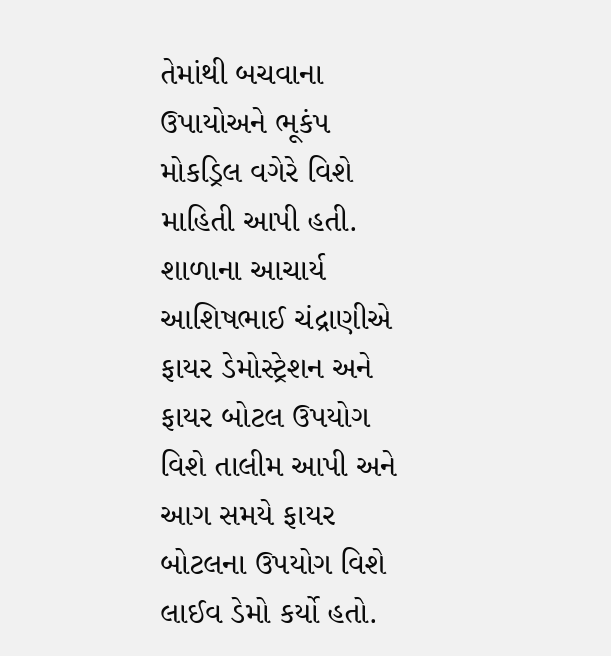તેમાંથી બચવાના ઉપાયોઅને ભૂકંપ મોકડ્રિલ વગેરે વિશે માહિતી આપી હતી. શાળાના આચાર્ય આશિષભાઈ ચંદ્રાણીએ ફાયર ડેમોસ્ટ્રેશન અને ફાયર બોટલ ઉપયોગ વિશે તાલીમ આપી અને આગ સમયે ફાયર બોટલના ઉપયોગ વિશે લાઈવ ડેમો કર્યો હતો.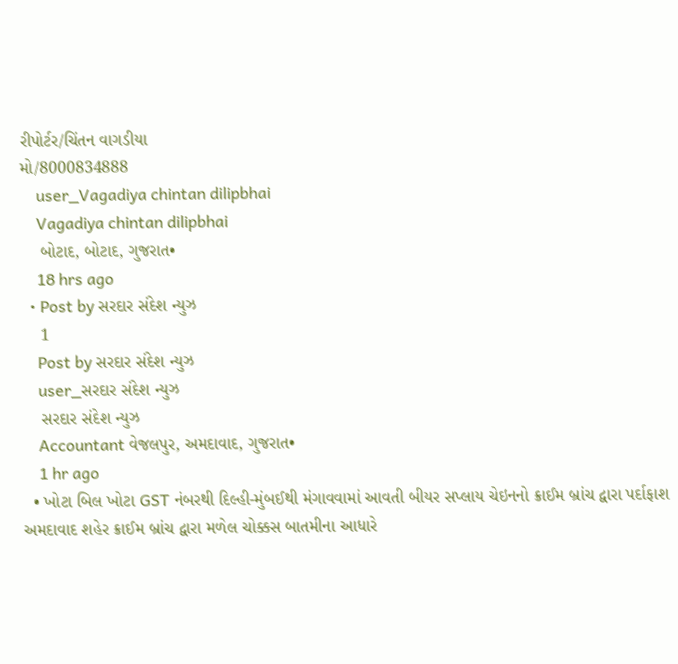રીપોર્ટર/ચિંતન વાગડીયા
મો/8000834888
    user_Vagadiya chintan dilipbhai
    Vagadiya chintan dilipbhai
    બોટાદ, બોટાદ, ગુજરાત•
    18 hrs ago
  • Post by સરદાર સંદેશ ન્યુઝ
    1
    Post by સરદાર સંદેશ ન્યુઝ
    user_સરદાર સંદેશ ન્યુઝ
    સરદાર સંદેશ ન્યુઝ
    Accountant વેજલપુર, અમદાવાદ, ગુજરાત•
    1 hr ago
  • ખોટા બિલ ખોટા GST નંબરથી દિલ્હી-મુંબઈથી મંગાવવામાં આવતી બીયર સપ્લાય ચેઇનનો ક્રાઈમ બ્રાંચ દ્વારા પર્દાફાશ અમદાવાદ શહેર ક્રાઈમ બ્રાંચ દ્વારા મળેલ ચોક્કસ બાતમીના આધારે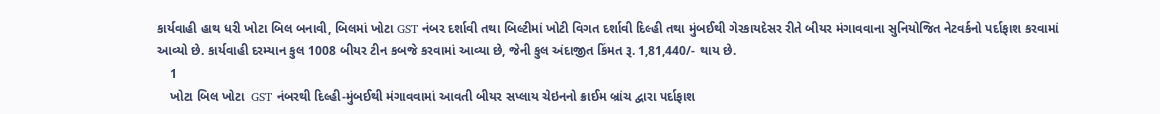કાર્યવાહી હાથ ધરી ખોટા બિલ બનાવી, બિલમાં ખોટા GST નંબર દર્શાવી તથા બિલ્ટીમાં ખોટી વિગત દર્શાવી દિલ્હી તથા મુંબઈથી ગેરકાયદેસર રીતે બીયર મંગાવવાના સુનિયોજિત નેટવર્કનો પર્દાફાશ કરવામાં આવ્યો છે. કાર્યવાહી દરમ્યાન કુલ 1008 બીયર ટીન કબજે કરવામાં આવ્યા છે, જેની કુલ અંદાજીત કિંમત રૂ. 1,81,440/- થાય છે.
    1
    ખોટા બિલ ખોટા  GST નંબરથી દિલ્હી-મુંબઈથી મંગાવવામાં આવતી બીયર સપ્લાય ચેઇનનો ક્રાઈમ બ્રાંચ દ્વારા પર્દાફાશ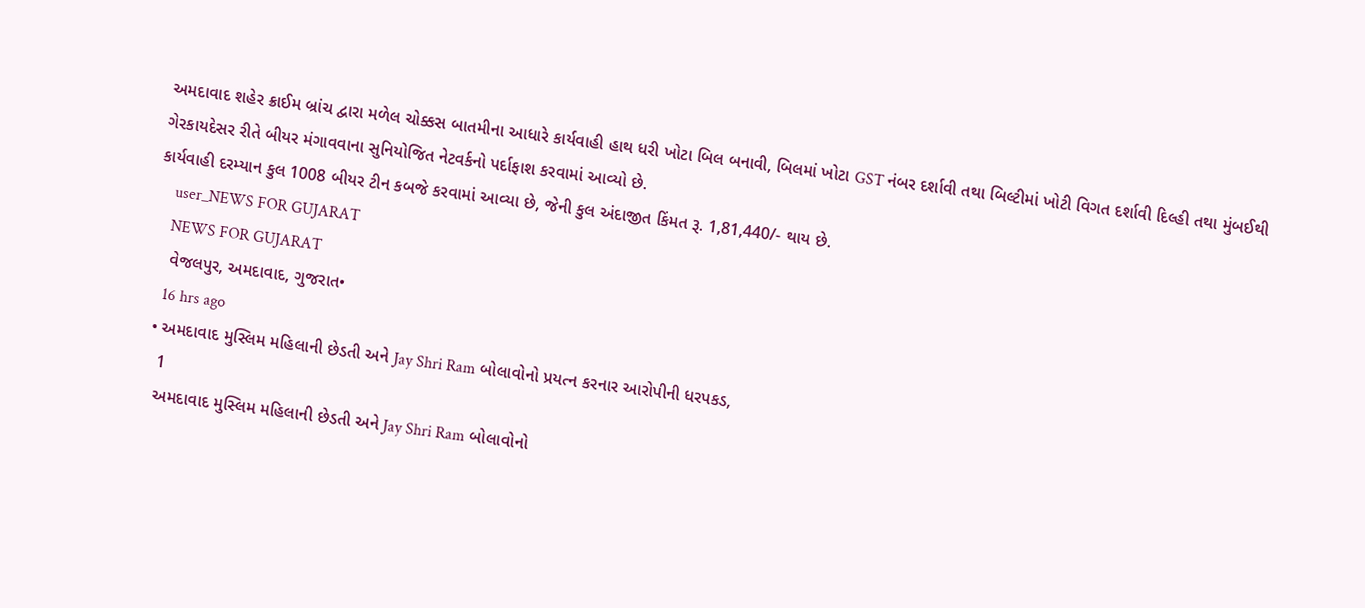અમદાવાદ શહેર ક્રાઈમ બ્રાંચ દ્વારા મળેલ ચોક્કસ બાતમીના આધારે કાર્યવાહી હાથ ધરી ખોટા બિલ બનાવી, બિલમાં ખોટા GST નંબર દર્શાવી તથા બિલ્ટીમાં ખોટી વિગત દર્શાવી દિલ્હી તથા મુંબઈથી ગેરકાયદેસર રીતે બીયર મંગાવવાના સુનિયોજિત નેટવર્કનો પર્દાફાશ કરવામાં આવ્યો છે.
કાર્યવાહી દરમ્યાન કુલ 1008 બીયર ટીન કબજે કરવામાં આવ્યા છે, જેની કુલ અંદાજીત કિંમત રૂ. 1,81,440/- થાય છે.
    user_NEWS FOR GUJARAT
    NEWS FOR GUJARAT
    વેજલપુર, અમદાવાદ, ગુજરાત•
    16 hrs ago
  • અમદાવાદ મુસ્લિમ મહિલાની છેડતી અને Jay Shri Ram બોલાવોનો પ્રયત્ન કરનાર આરોપીની ધરપકડ,
    1
    અમદાવાદ મુસ્લિમ મહિલાની છેડતી અને Jay Shri Ram બોલાવોનો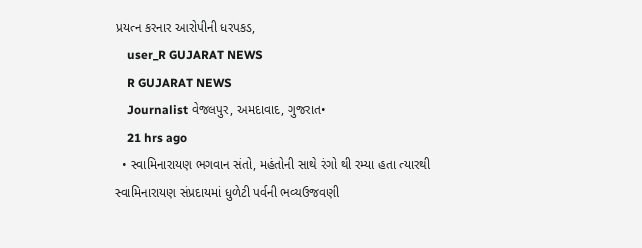પ્રયત્ન કરનાર આરોપીની ધરપકડ,
    user_R GUJARAT NEWS
    R GUJARAT NEWS
    Journalist વેજલપુર, અમદાવાદ, ગુજરાત•
    21 hrs ago
  • સ્વામિનારાયણ ભગવાન સંતો, મહંતોની સાથે રંગો થી રમ્યા હતા ત્યારથી સ્વામિનારાયણ સંપ્રદાયમાં ધુળેટી પર્વની ભવ્યઉજવણી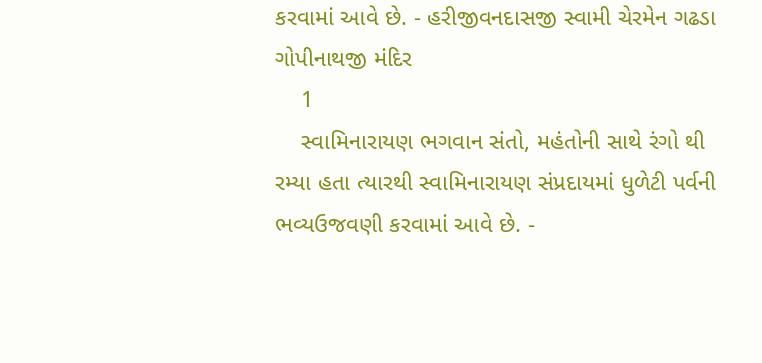કરવામાં આવે છે. - હરીજીવનદાસજી સ્વામી ચેરમેન ગઢડા ગોપીનાથજી મંદિર
    1
    સ્વામિનારાયણ ભગવાન સંતો, મહંતોની સાથે રંગો થી રમ્યા હતા ત્યારથી સ્વામિનારાયણ સંપ્રદાયમાં ધુળેટી પર્વની ભવ્યઉજવણી કરવામાં આવે છે. -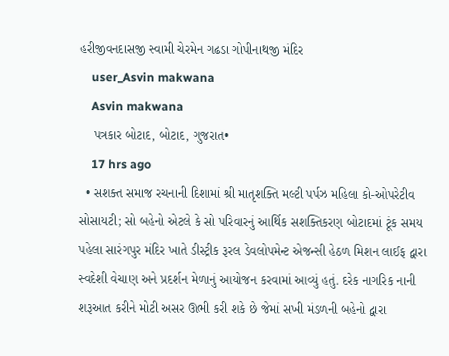હરીજીવનદાસજી સ્વામી ચેરમેન ગઢડા ગોપીનાથજી મંદિર
    user_Asvin makwana
    Asvin makwana
    પત્રકાર બોટાદ, બોટાદ, ગુજરાત•
    17 hrs ago
  • સશક્ત સમાજ રચનાની દિશામાં શ્રી માતૃશક્તિ મલ્ટી પર્પઝ મહિલા કો-ઓપરેટીવ સોસાયટી; સો બહેનો એટલે કે સો પરિવારનું આર્થિક સશક્તિકરણ બોટાદમાં ટૂંક સમય પહેલા સારંગપુર મંદિર ખાતે ડીસ્ટ્રીક રૂરલ ડેવલોપમેન્ટ એજન્સી હેઠળ મિશન લાઈફ દ્વારા સ્વદેશી વેચાણ અને પ્રદર્શન મેળાનું આયોજન કરવામાં આવ્યું હતું. દરેક નાગરિક નાની શરૂઆત કરીને મોટી અસર ઊભી કરી શકે છે જેમાં સખી મંડળની બહેનો દ્વારા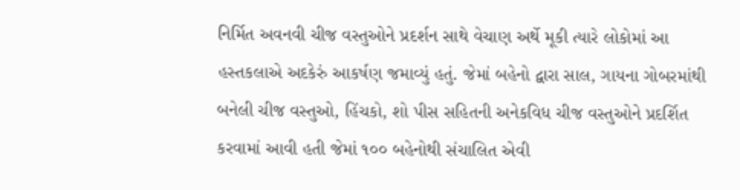નિર્મિત અવનવી ચીજ વસ્તુઓને પ્રદર્શન સાથે વેચાણ અર્થે મૂકી ત્યારે લોકોમાં આ હસ્તકલાએ અદકેરું આકર્ષણ જમાવ્યું હતું. જેમાં બહેનો દ્વારા સાલ, ગાયના ગોબરમાંથી બનેલી ચીજ વસ્તુઓ, હિંચકો, શો પીસ સહિતની અનેકવિધ ચીજ વસ્તુઓને પ્રદર્શિત કરવામાં આવી હતી જેમાં ૧૦૦ બહેનોથી સંચાલિત એવી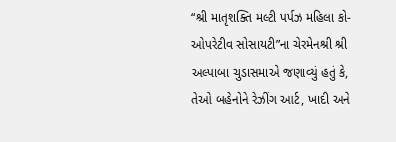“શ્રી માતૃશક્તિ મલ્ટી પર્પઝ મહિલા કો-ઓપરેટીવ સોસાયટી”ના ચેરમેનશ્રી શ્રી અલ્પાબા ચુડાસમાએ જણાવ્યું હતું કે, તેઓ બહેનોને રેઝીંગ આર્ટ, ખાદી અને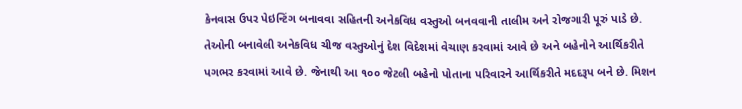કેનવાસ ઉપર પેઇન્ટિંગ બનાવવા સહિતની અનેકવિધ વસ્તુઓ બનવવાની તાલીમ અને રોજગારી પૂરું પાડે છે. તેઓની બનાવેલી અનેકવિધ ચીજ વસ્તુઓનું દેશ વિદેશમાં વેચાણ કરવામાં આવે છે અને બહેનોને આર્થિકરીતે પગભર કરવામાં આવે છે. જેનાથી આ ૧૦૦ જેટલી બહેનો પોતાના પરિવારને આર્થિકરીતે મદદરૂપ બને છે. મિશન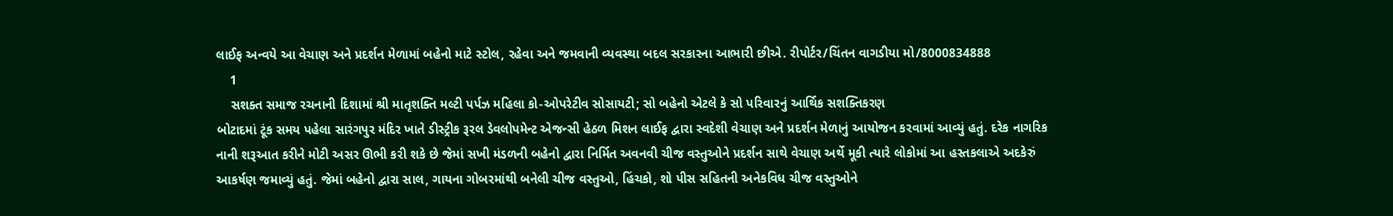લાઈફ અન્વયે આ વેચાણ અને પ્રદર્શન મેળામાં બહેનો માટે સ્ટોલ, રહેવા અને જમવાની વ્યવસ્થા બદલ સરકારના આભારી છીએ. રીપોર્ટર/ચિંતન વાગડીયા મો/8000834888
    1
    સશક્ત સમાજ રચનાની દિશામાં શ્રી માતૃશક્તિ મલ્ટી પર્પઝ મહિલા કો-ઓપરેટીવ સોસાયટી; સો બહેનો એટલે કે સો પરિવારનું આર્થિક સશક્તિકરણ
બોટાદમાં ટૂંક સમય પહેલા સારંગપુર મંદિર ખાતે ડીસ્ટ્રીક રૂરલ ડેવલોપમેન્ટ એજન્સી હેઠળ મિશન લાઈફ દ્વારા સ્વદેશી વેચાણ અને પ્રદર્શન મેળાનું આયોજન કરવામાં આવ્યું હતું. દરેક નાગરિક નાની શરૂઆત કરીને મોટી અસર ઊભી કરી શકે છે જેમાં સખી મંડળની બહેનો દ્વારા નિર્મિત અવનવી ચીજ વસ્તુઓને પ્રદર્શન સાથે વેચાણ અર્થે મૂકી ત્યારે લોકોમાં આ હસ્તકલાએ અદકેરું આકર્ષણ જમાવ્યું હતું. જેમાં બહેનો દ્વારા સાલ, ગાયના ગોબરમાંથી બનેલી ચીજ વસ્તુઓ, હિંચકો, શો પીસ સહિતની અનેકવિધ ચીજ વસ્તુઓને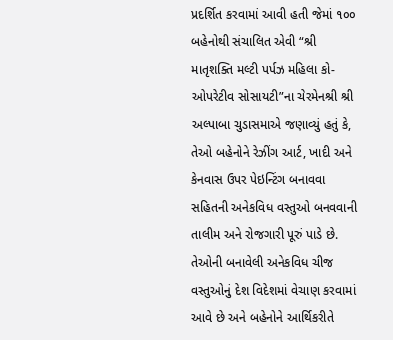પ્રદર્શિત કરવામાં આવી હતી જેમાં ૧૦૦ બહેનોથી સંચાલિત એવી “શ્રી માતૃશક્તિ મલ્ટી પર્પઝ મહિલા કો-ઓપરેટીવ સોસાયટી”ના ચેરમેનશ્રી શ્રી અલ્પાબા ચુડાસમાએ જણાવ્યું હતું કે, તેઓ બહેનોને રેઝીંગ આર્ટ, ખાદી અને કેનવાસ ઉપર પેઇન્ટિંગ બનાવવા સહિતની અનેકવિધ વસ્તુઓ બનવવાની તાલીમ અને રોજગારી પૂરું પાડે છે. તેઓની બનાવેલી અનેકવિધ ચીજ વસ્તુઓનું દેશ વિદેશમાં વેચાણ કરવામાં આવે છે અને બહેનોને આર્થિકરીતે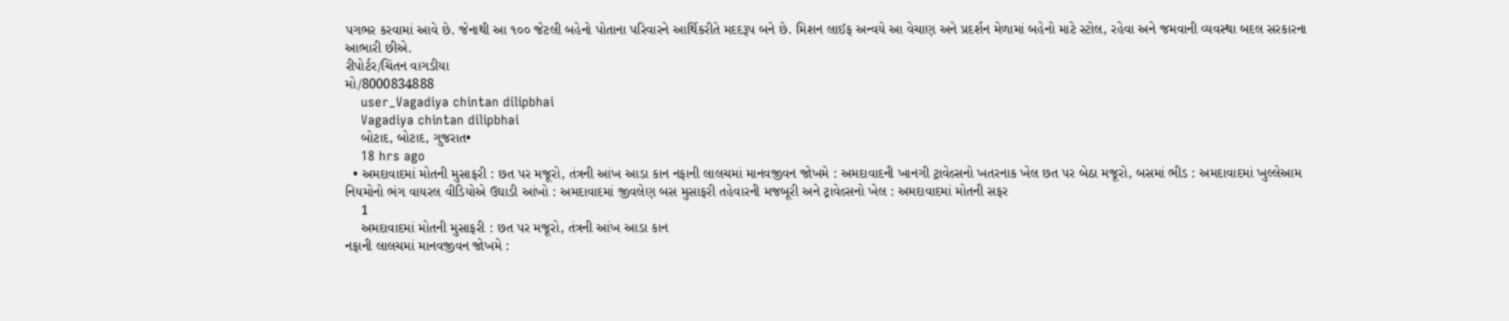પગભર કરવામાં આવે છે. જેનાથી આ ૧૦૦ જેટલી બહેનો પોતાના પરિવારને આર્થિકરીતે મદદરૂપ બને છે. મિશન લાઈફ અન્વયે આ વેચાણ અને પ્રદર્શન મેળામાં બહેનો માટે સ્ટોલ, રહેવા અને જમવાની વ્યવસ્થા બદલ સરકારના આભારી છીએ.
રીપોર્ટર/ચિંતન વાગડીયા
મો/8000834888
    user_Vagadiya chintan dilipbhai
    Vagadiya chintan dilipbhai
    બોટાદ, બોટાદ, ગુજરાત•
    18 hrs ago
  • અમદાવાદમાં મોતની મુસાફરી : છત પર મજૂરો, તંત્રની આંખ આડા કાન નફાની લાલચમાં માનવજીવન જોખમે : અમદાવાદની ખાનગી ટ્રાવેલ્સનો ખતરનાક ખેલ છત પર બેઠા મજૂરો, બસમાં ભીડ : અમદાવાદમાં ખુલ્લેઆમ નિયમોનો ભંગ વાયરલ વીડિયોએ ઉઘાડી આંખો : અમદાવાદમાં જીવલેણ બસ મુસાફરી તહેવારની મજબૂરી અને ટ્રાવેલ્સનો ખેલ : અમદાવાદમાં મોતની સફર
    1
    અમદાવાદમાં મોતની મુસાફરી : છત પર મજૂરો, તંત્રની આંખ આડા કાન
નફાની લાલચમાં માનવજીવન જોખમે :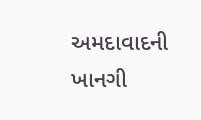અમદાવાદની ખાનગી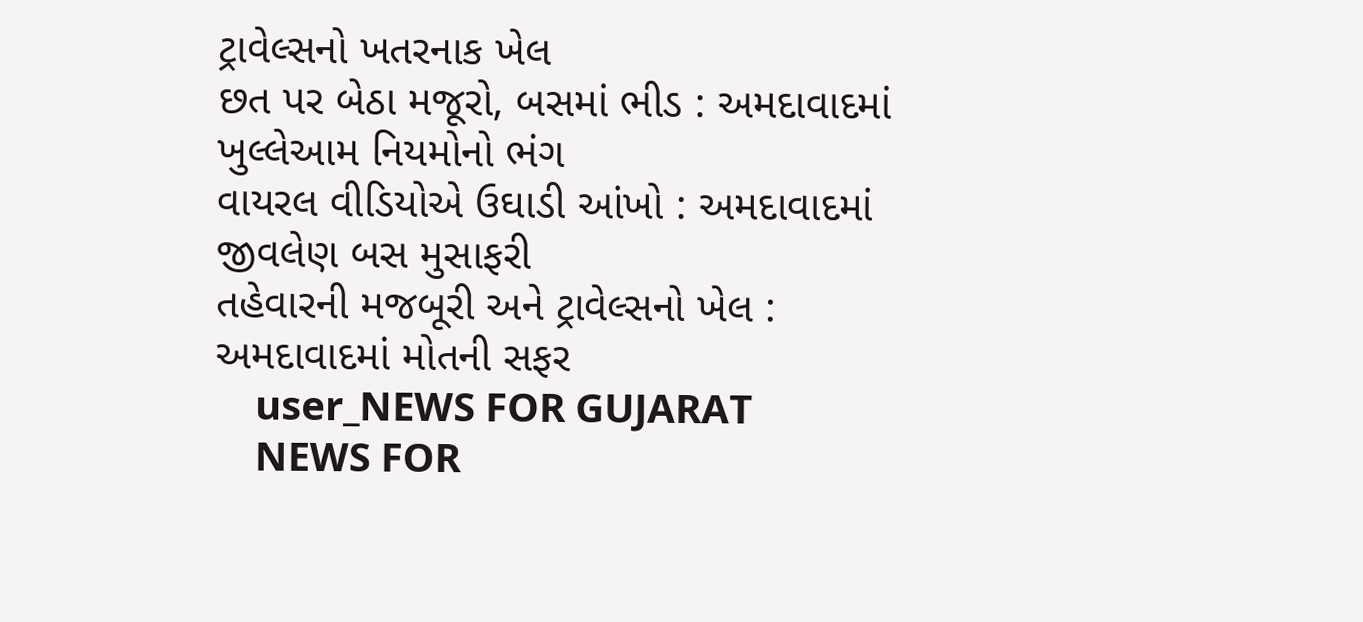ટ્રાવેલ્સનો ખતરનાક ખેલ
છત પર બેઠા મજૂરો, બસમાં ભીડ : અમદાવાદમાં ખુલ્લેઆમ નિયમોનો ભંગ
વાયરલ વીડિયોએ ઉઘાડી આંખો : અમદાવાદમાં જીવલેણ બસ મુસાફરી
તહેવારની મજબૂરી અને ટ્રાવેલ્સનો ખેલ : અમદાવાદમાં મોતની સફર
    user_NEWS FOR GUJARAT
    NEWS FOR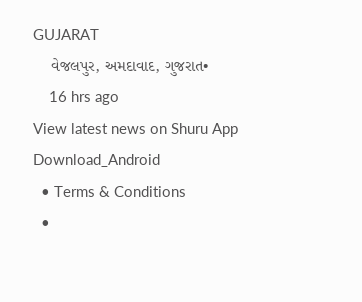GUJARAT
    વેજલપુર, અમદાવાદ, ગુજરાત•
    16 hrs ago
View latest news on Shuru App
Download_Android
  • Terms & Conditions
  •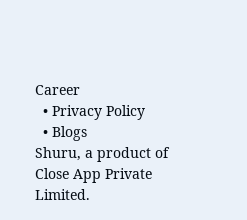Career
  • Privacy Policy
  • Blogs
Shuru, a product of Close App Private Limited.